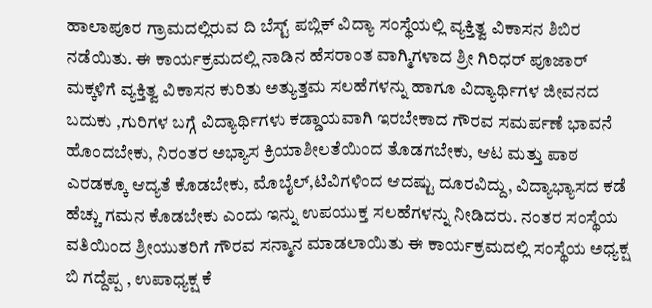ಹಾಲಾಪೂರ ಗ್ರಾಮದಲ್ಲಿರುವ ದಿ ಬೆಸ್ಟ್ ಪಬ್ಲಿಕ್ ವಿದ್ಯಾ ಸಂಸ್ಥೆಯಲ್ಲಿ ವ್ಯಕ್ತಿತ್ವ ವಿಕಾಸನ ಶಿಬಿರ ನಡೆಯಿತು. ಈ ಕಾರ್ಯಕ್ರಮದಲ್ಲಿ ನಾಡಿನ ಹೆಸರಾಂತ ವಾಗ್ಮಿಗಳಾದ ಶ್ರೀ ಗಿರಿಧರ್ ಪೂಜಾರ್ ಮಕ್ಕಳಿಗೆ ವ್ಯಕ್ತಿತ್ವ ವಿಕಾಸನ ಕುರಿತು ಅತ್ಯುತ್ತಮ ಸಲಹೆಗಳನ್ನು ಹಾಗೂ ವಿದ್ಯಾರ್ಥಿಗಳ ಜೀವನದ ಬದುಕು ,ಗುರಿಗಳ ಬಗ್ಗೆ ವಿದ್ಯಾರ್ಥಿಗಳು ಕಡ್ಡಾಯವಾಗಿ ಇರಬೇಕಾದ ಗೌರವ ಸಮರ್ಪಣೆ ಭಾವನೆ ಹೊಂದಬೇಕು, ನಿರಂತರ ಅಭ್ಯಾಸ ಕ್ರಿಯಾಶೀಲತೆಯಿಂದ ತೊಡಗಬೇಕು, ಆಟ ಮತ್ತು ಪಾಠ ಎರಡಕ್ಕೂ ಆದ್ಯತೆ ಕೊಡಬೇಕು, ಮೊಬೈಲ್,ಟಿವಿಗಳಿಂದ ಆದಷ್ಟು ದೂರವಿದ್ದು, ವಿದ್ಯಾಭ್ಯಾಸದ ಕಡೆ ಹೆಚ್ಚು ಗಮನ ಕೊಡಬೇಕು ಎಂದು ಇನ್ನು ಉಪಯುಕ್ತ ಸಲಹೆಗಳನ್ನು ನೀಡಿದರು. ನಂತರ ಸಂಸ್ಥೆಯ ವತಿಯಿಂದ ಶ್ರೀಯುತರಿಗೆ ಗೌರವ ಸನ್ಮಾನ ಮಾಡಲಾಯಿತು ಈ ಕಾರ್ಯಕ್ರಮದಲ್ಲಿ ಸಂಸ್ಥೆಯ ಅಧ್ಯಕ್ಷ ಬಿ ಗದ್ದೆಪ್ಪ , ಉಪಾಧ್ಯಕ್ಷ ಕೆ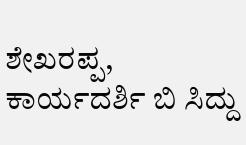ಶೇಖರಪ್ಪ, ಕಾರ್ಯದರ್ಶಿ ಬಿ ಸಿದ್ದು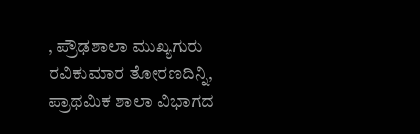, ಪ್ರೌಢಶಾಲಾ ಮುಖ್ಯಗುರು ರವಿಕುಮಾರ ತೋರಣದಿನ್ನಿ, ಪ್ರಾಥಮಿಕ ಶಾಲಾ ವಿಭಾಗದ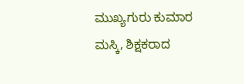ಮುಖ್ಯಗುರು ಕುಮಾರ ಮಸ್ಕಿ, ಶಿಕ್ಷಕರಾದ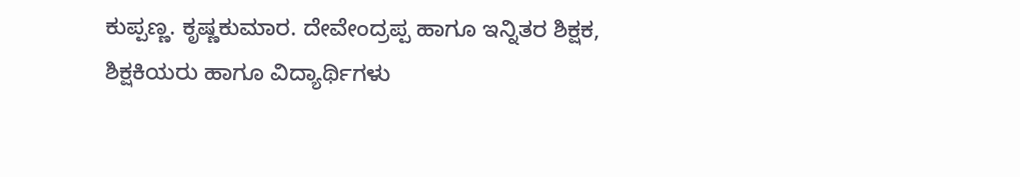ಕುಪ್ಪಣ್ಣ. ಕೃಷ್ಣಕುಮಾರ. ದೇವೇಂದ್ರಪ್ಪ ಹಾಗೂ ಇನ್ನಿತರ ಶಿಕ್ಷಕ, ಶಿಕ್ಷಕಿಯರು ಹಾಗೂ ವಿದ್ಯಾರ್ಥಿಗಳು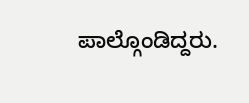ಪಾಲ್ಗೊಂಡಿದ್ದರು.